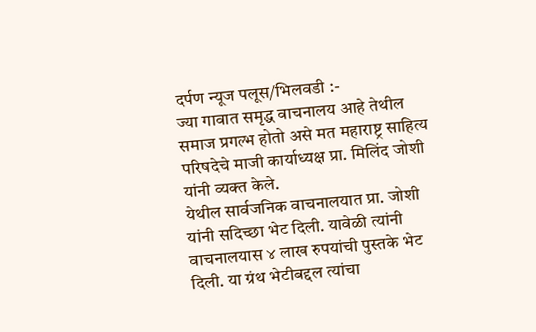दर्पण न्यूज पलूस/भिलवडी :-
ज्या गावात समृद्ध वाचनालय आहे तेथील समाज प्रगल्भ होतो असे मत महाराष्ट्र साहित्य परिषदेचे माजी कार्याध्यक्ष प्रा. मिलिंद जोशी यांनी व्यक्त केले.
येथील सार्वजनिक वाचनालयात प्रा. जोशी यांनी सदिच्छा भेट दिली. यावेळी त्यांनी वाचनालयास ४ लाख रुपयांची पुस्तके भेट दिली. या ग्रंथ भेटीबद्दल त्यांचा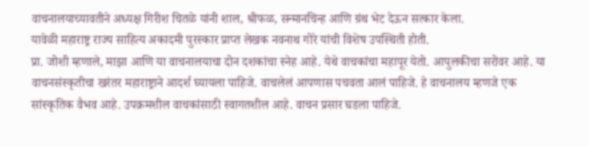वाचनालयाच्यावतीने अध्यक्ष गिरीश चितळे यांनी शाल, श्रीफळ, सन्मानचिन्ह आणि ग्रंथ भेट देऊन सत्कार केला.
यावेळी महाराष्ट्र राज्य साहित्य अकादमी पुरस्कार प्राप्त लेखक नवनाथ गोरे यांची विशेष उपस्थिती होती.
प्रा. जोशी म्हणाले, माझा आणि या वाचनालयाचा दोन दशकांचा स्नेह आहे. येथे वाचकांचा महापूर येतो. आपुलकीचा सरोवर आहे. या वाचनसंस्कृतीचा खरंतर महाराष्ट्राने आदर्श घ्यायला पाहिजे. वाचलेलं आपणास पचवता आलं पाहिजे. हे वाचनालय म्हणजे एक सांस्कृतिक वैभव आहे. उपक्रमशील वाचकांसाठी स्वागतशील आहे. वाचन प्रसार घडला पाहिजे.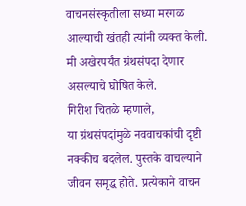वाचनसंस्कृतीला सध्या मरगळ आल्याची खंतही त्यांनी व्यक्त केली. मी अखेरपर्यंत ग्रंथसंपदा देणार असल्याचे घोषित केले.
गिरीश चितळे म्हणाले,
या ग्रंथसंपदांमुळे नववाचकांची दृष्टी नक्कीच बदलेल. पुस्तके वाचल्याने जीवन समृद्ध होते. प्रत्येकाने वाचन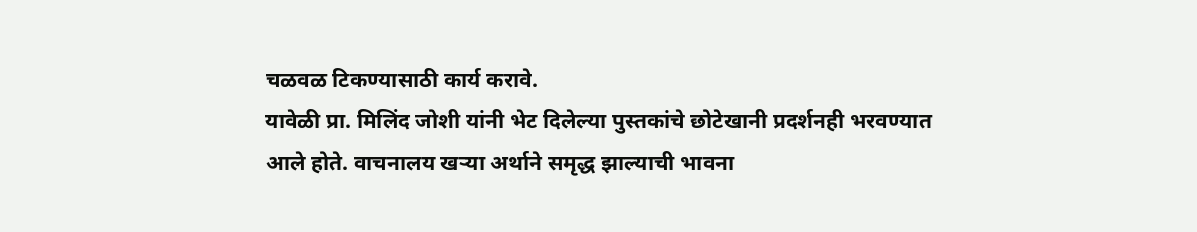चळवळ टिकण्यासाठी कार्य करावे.
यावेळी प्रा. मिलिंद जोशी यांनी भेट दिलेल्या पुस्तकांचे छोटेखानी प्रदर्शनही भरवण्यात आले होते. वाचनालय खऱ्या अर्थाने समृद्ध झाल्याची भावना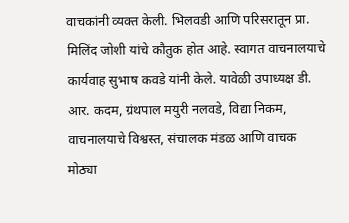वाचकांनी व्यक्त केली. भिलवडी आणि परिसरातून प्रा. मिलिंद जोशी यांचे कौतुक होत आहे. स्वागत वाचनालयाचे कार्यवाह सुभाष कवडे यांनी केले. यावेळी उपाध्यक्ष डी. आर. कदम, ग्रंथपाल मयुरी नलवडे, विद्या निकम, वाचनालयाचे विश्वस्त, संचालक मंडळ आणि वाचक मोठ्या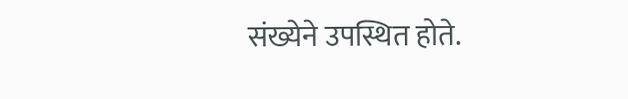संख्येने उपस्थित होते.